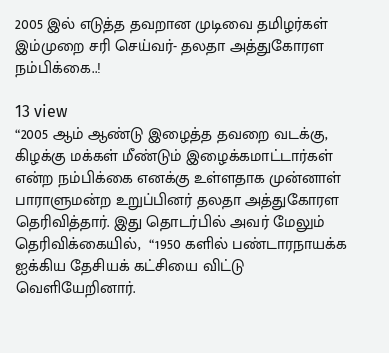2005 இல் எடுத்த தவறான முடிவை தமிழர்கள் இம்முறை சரி செய்வர்- தலதா அத்துகோரள நம்பிக்கை..!

13 view
“2005 ஆம் ஆண்டு இழைத்த தவறை வடக்கு, கிழக்கு மக்கள் மீண்டும் இழைக்கமாட்டார்கள் என்ற நம்பிக்கை எனக்கு உள்ளதாக முன்னாள் பாராளுமன்ற உறுப்பினர் தலதா அத்துகோரள தெரிவித்தார். இது தொடர்பில் அவர் மேலும் தெரிவிக்கையில்,  “1950 களில் பண்டாரநாயக்க ஐக்கிய தேசியக் கட்சியை விட்டு வெளியேறினார்.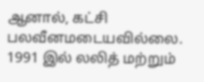ஆனால், கட்சி பலவீனமடையவில்லை. 1991 இல் லலித் மற்றும்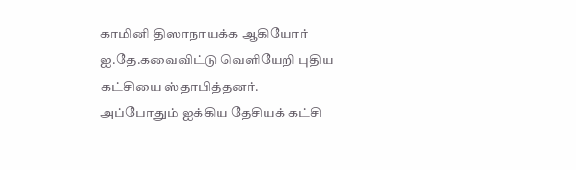காமினி திஸாநாயக்க ஆகியோர் ஐ.தே.கவைவிட்டு வெளியேறி புதிய கட்சியை ஸ்தாபித்தனர்.  அப்போதும் ஐக்கிய தேசியக் கட்சி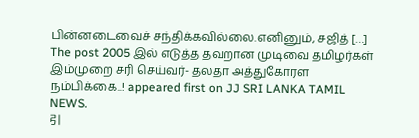பின்னடைவைச் சந்திக்கவில்லை.எனினும், சஜித் […]
The post 2005 இல் எடுத்த தவறான முடிவை தமிழர்கள் இம்முறை சரி செய்வர்- தலதா அத்துகோரள நம்பிக்கை..! appeared first on JJ SRI LANKA TAMIL NEWS.
引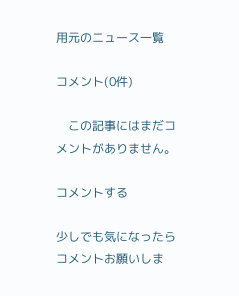用元のニュース一覧

コメント(0件)

    この記事にはまだコメントがありません。

コメントする

少しでも気になったらコメントお願いしま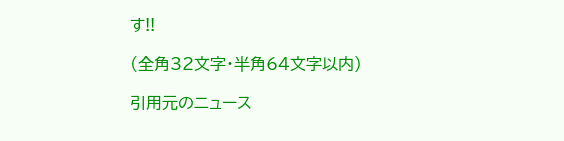す!!

(全角32文字・半角64文字以内)

引用元のニュース